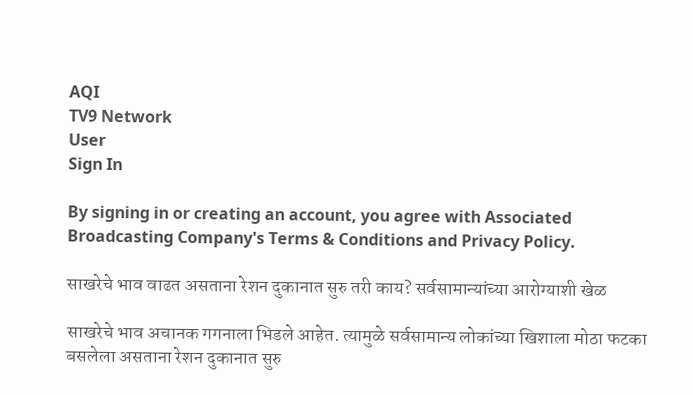AQI
TV9 Network
User
Sign In

By signing in or creating an account, you agree with Associated Broadcasting Company's Terms & Conditions and Privacy Policy.

साखरेचे भाव वाढत असताना रेशन दुकानात सुरु तरी काय? सर्वसामान्यांच्या आरोग्याशी खेळ

साखरेचे भाव अचानक गगनाला भिडले आहेत. त्यामुळे सर्वसामान्य लोकांच्या खिशाला मोठा फटका बसलेला असताना रेशन दुकानात सुरु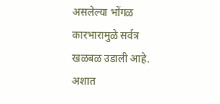असलेल्या भोंगळ कारभारामुळे सर्वत्र खळबळ उडाली आहे. अशात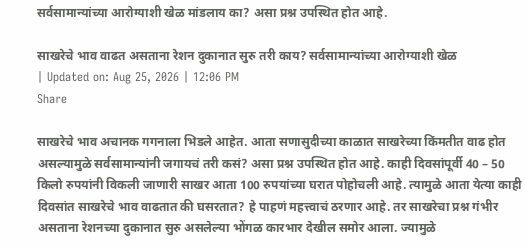सर्वसामान्यांच्या आरोग्याशी खेळ मांडलाय का? असा प्रश्न उपस्थित होत आहे.

साखरेचे भाव वाढत असताना रेशन दुकानात सुरु तरी काय? सर्वसामान्यांच्या आरोग्याशी खेळ
| Updated on: Aug 25, 2026 | 12:06 PM
Share

साखरेचे भाव अचानक गगनाला भिडले आहेत. आता सणासुदीच्या काळात साखरेच्या किंमतीत वाढ होत असल्यामुळे सर्वसामान्यांनी जगायचं तरी कसं? असा प्रश्न उपस्थित होत आहे. काही दिवसांपूर्वी 40 – 50 किलो रुपयांनी विकली जाणारी साखर आता 100 रुपयांच्या घरात पोहोचली आहे. त्यामुळे आता येत्या काही दिवसांत साखरेचे भाव वाढतात की घसरतात? हे पाहणं महत्त्वाचं ठरणार आहे. तर साखरेचा प्रश्न गंभीर असताना रेशनच्या दुकानात सुरु असलेल्या भोंगळ कारभार देखील समोर आला. ज्यामुळे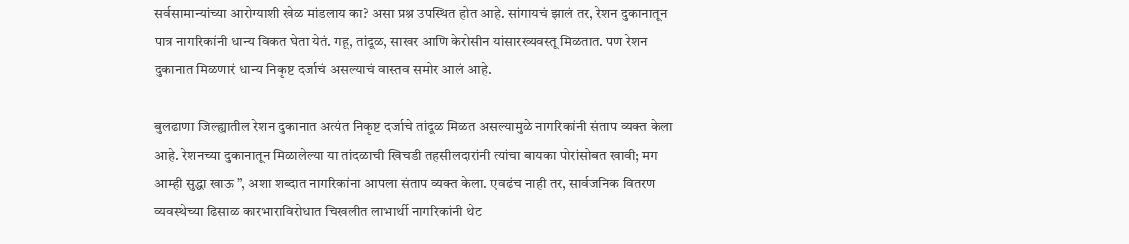सर्वसामान्यांच्या आरोग्याशी खेळ मांडलाय का? असा प्रश्न उपस्थित होत आहे. सांगायचं झालं तर, रेशन दुकानातून पात्र नागरिकांनी धान्य विकत घेता येतं. गहू, तांदूळ, साखर आणि केरोसीन यांसारख्यवस्तू मिळतात. पण रेशन दुकानात मिळणारं धान्य निकृष्ट दर्जाचं असल्याचं वास्तव समोर आलं आहे.

बुलढाणा जिल्ह्यातील रेशन दुकानात अत्यंत निकृष्ट दर्जाचे तांदूळ मिळत असल्यामुळे नागरिकांनी संताप व्यक्त केला आहे. रेशनच्या दुकानातून मिळालेल्या या तांदळाची खिचडी तहसीलदारांनी त्यांचा बायका पोरांसोबत खावी; मग आम्ही सुद्धा खाऊ ”, अशा शब्दात नागरिकांना आपला संताप व्यक्त केला. एवढंच नाही तर, सार्वजनिक वितरण व्यवस्थेच्या ढिसाळ कारभाराविरोधात चिखलीत लाभार्थी नागरिकांनी थेट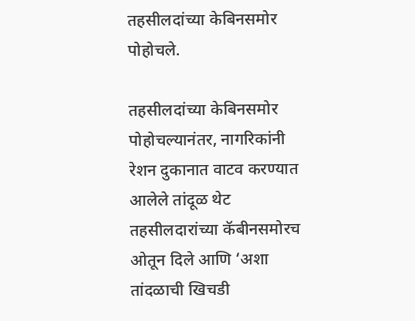तहसीलदांच्या केबिनसमोर पोहोचले.

तहसीलदांच्या केबिनसमोर पोहोचल्यानंतर, नागरिकांनी रेशन दुकानात वाटव करण्यात आलेले तांदूळ थेट तहसीलदारांच्या कॅबीनसमोरच ओतून दिले आणि ‘अशा तांदळाची खिचडी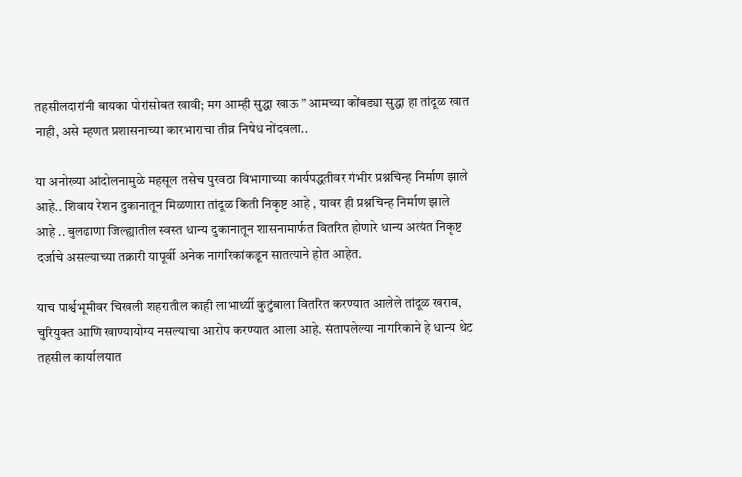तहसीलदारांनी बायका पोरांसोबत खावी; मग आम्ही सुद्धा खाऊ ” आमच्या कोंबड्या सुद्धा हा तांदूळ खात नाही, असे म्हणत प्रशासनाच्या कारभाराचा तीव्र निषेध नोंदवला..

या अनोख्या आंदोलनामुळे महसूल तसेच पुरवठा विभागाच्या कार्यपद्धतीवर गंभीर प्रश्नचिन्ह निर्माण झाले आहे.. शिवाय रेशन दुकानातून मिळणारा तांदूळ किती निकृष्ट आहे , यावर ही प्रश्नचिन्ह निर्माण झाले आहे .. बुलढाणा जिल्ह्यातील स्वस्त धान्य दुकानातून शासनामार्फत वितरित होणारे धान्य अत्यंत निकृष्ट दर्जाचे असल्याच्या तक्रारी यापूर्वी अनेक नागरिकांकडून सातत्याने होत आहेत.

याच पार्श्वभूमीवर चिखली शहरातील काही लाभार्थ्यी कुटुंबाला वितरित करण्यात आलेले तांदूळ खराब, चुरियुक्त आणि खाण्यायोग्य नसल्याचा आरोप करण्यात आला आहे. संतापलेल्या नागरिकाने हे धान्य थेट तहसील कार्यालयात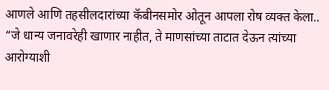आणले आणि तहसीलदारांच्या कॅबीनसमोर ओतून आपला रोष व्यक्त केला.. “जे धान्य जनावरेही खाणार नाहीत, ते माणसांच्या ताटात देऊन त्यांच्या आरोग्याशी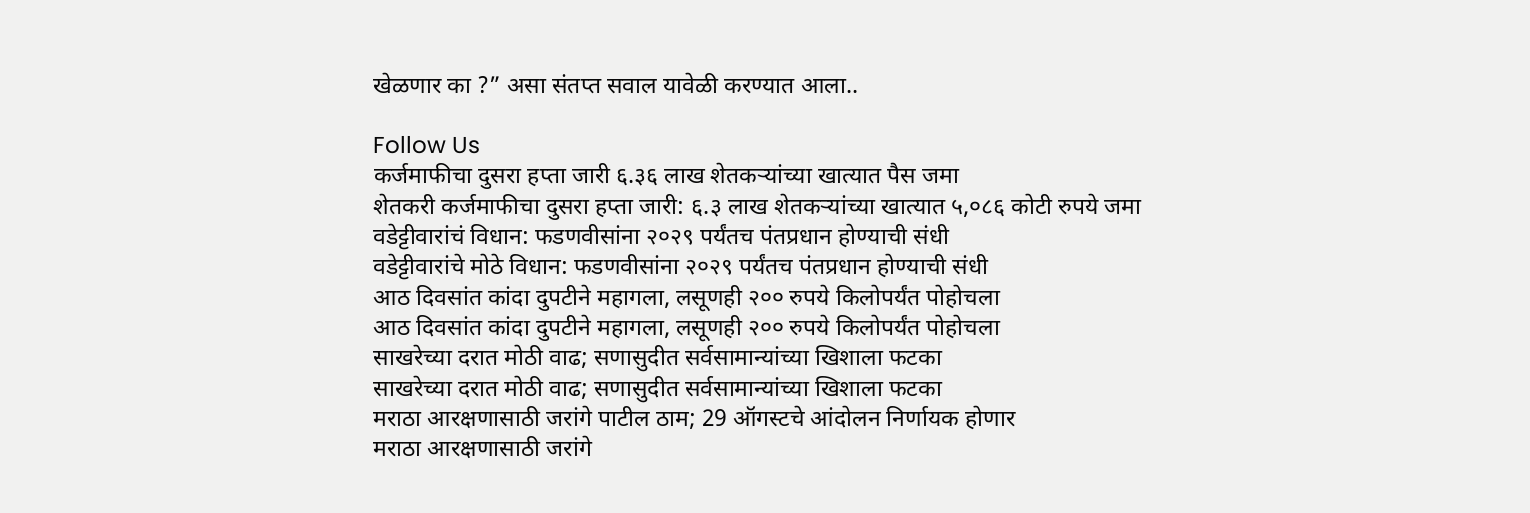खेळणार का ?” असा संतप्त सवाल यावेळी करण्यात आला..

Follow Us
कर्जमाफीचा दुसरा हप्ता जारी ६.३६ लाख शेतकऱ्यांच्या खात्यात पैस जमा
शेतकरी कर्जमाफीचा दुसरा हप्ता जारी: ६.३ लाख शेतकऱ्यांच्या खात्यात ५,०८६ कोटी रुपये जमा
वडेट्टीवारांचं विधान: फडणवीसांना २०२९ पर्यंतच पंतप्रधान होण्याची संधी
वडेट्टीवारांचे मोठे विधान: फडणवीसांना २०२९ पर्यंतच पंतप्रधान होण्याची संधी
आठ दिवसांत कांदा दुपटीने महागला, लसूणही २०० रुपये किलोपर्यंत पोहोचला
आठ दिवसांत कांदा दुपटीने महागला, लसूणही २०० रुपये किलोपर्यंत पोहोचला
साखरेच्या दरात मोठी वाढ; सणासुदीत सर्वसामान्यांच्या खिशाला फटका
साखरेच्या दरात मोठी वाढ; सणासुदीत सर्वसामान्यांच्या खिशाला फटका
मराठा आरक्षणासाठी जरांगे पाटील ठाम; 29 ऑगस्टचे आंदोलन निर्णायक होणार
मराठा आरक्षणासाठी जरांगे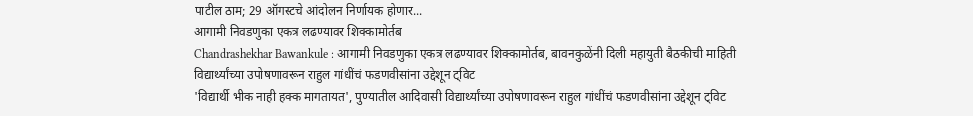पाटील ठाम; 29 ऑगस्टचे आंदोलन निर्णायक होणार...
आगामी निवडणुका एकत्र लढण्यावर शिक्कामोर्तब
Chandrashekhar Bawankule : आगामी निवडणुका एकत्र लढण्यावर शिक्कामोर्तब, बावनकुळेंनी दिली महायुती बैठकीची माहिती
विद्यार्थ्यांच्या उपोषणावरून राहुल गांधींचं फडणवीसांना उद्देशून ट्विट
'विद्यार्थी भीक नाही हक्क मागतायत', पुण्यातील आदिवासी विद्यार्थ्यांच्या उपोषणावरून राहुल गांधींचं फडणवीसांना उद्देशून ट्विट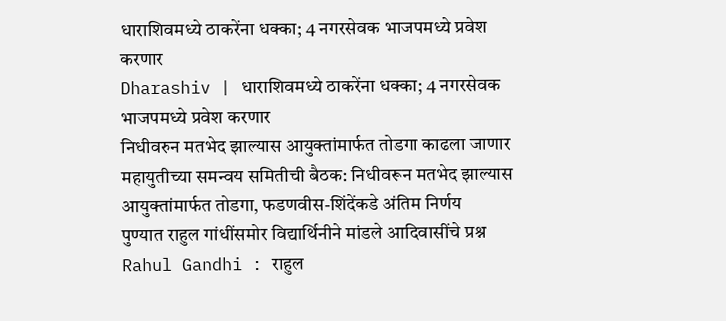धाराशिवमध्ये ठाकरेंना धक्का; 4 नगरसेवक भाजपमध्ये प्रवेश करणार
Dharashiv | धाराशिवमध्ये ठाकरेंना धक्का; 4 नगरसेवक भाजपमध्ये प्रवेश करणार
निधीवरुन मतभेद झाल्यास आयुक्तांमार्फत तोडगा काढला जाणार
महायुतीच्या समन्वय समितीची बैठक: निधीवरून मतभेद झाल्यास आयुक्तांमार्फत तोडगा, फडणवीस-शिंदेंकडे अंतिम निर्णय
पुण्यात राहुल गांधींसमोर विद्यार्थिनीने मांडले आदिवासींचे प्रश्न
Rahul Gandhi : राहुल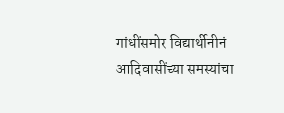गांधींसमोर विद्यार्थीनीनं आदिवासींच्या समस्यांचा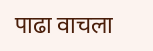पाढा वाचला